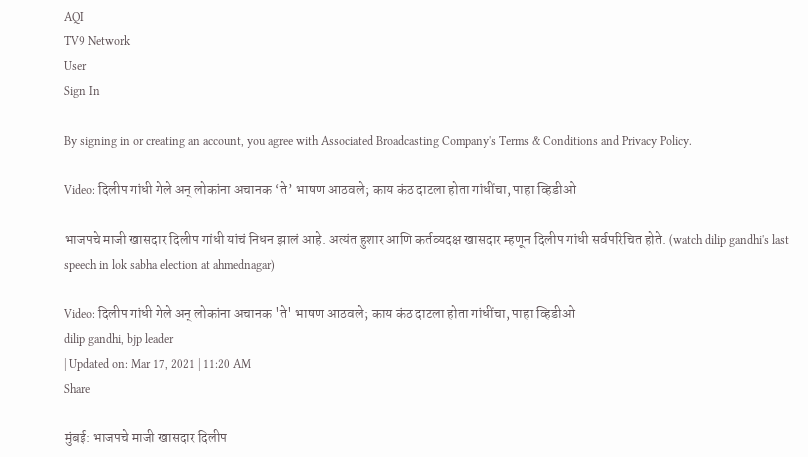AQI
TV9 Network
User
Sign In

By signing in or creating an account, you agree with Associated Broadcasting Company's Terms & Conditions and Privacy Policy.

Video: दिलीप गांधी गेले अन् लोकांना अचानक ‘ते’ भाषण आठवले; काय कंठ दाटला होता गांधींचा, पाहा व्हिडीओ

भाजपचे माजी खासदार दिलीप गांधी यांचं निधन झालं आहे. अत्यंत हुशार आणि कर्तव्यदक्ष खासदार म्हणून दिलीप गांधी सर्वपरिचित होते. (watch dilip gandhi's last speech in lok sabha election at ahmednagar)

Video: दिलीप गांधी गेले अन् लोकांना अचानक 'ते' भाषण आठवले; काय कंठ दाटला होता गांधींचा, पाहा व्हिडीओ
dilip gandhi, bjp leader
| Updated on: Mar 17, 2021 | 11:20 AM
Share

मुंबई: भाजपचे माजी खासदार दिलीप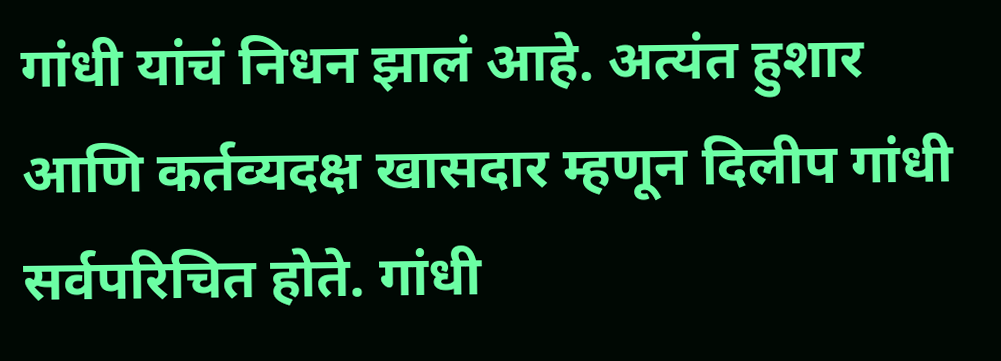गांधी यांचं निधन झालं आहे. अत्यंत हुशार आणि कर्तव्यदक्ष खासदार म्हणून दिलीप गांधी सर्वपरिचित होते. गांधी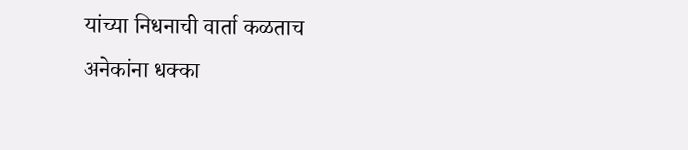यांच्या निधनाची वार्ता कळताच अनेकांना धक्का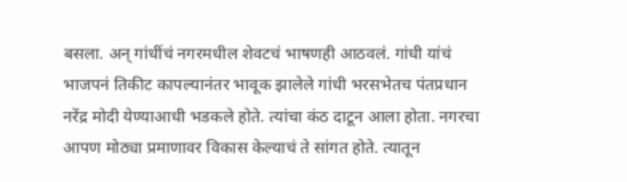बसला. अन् गांधींचं नगरमधील शेवटचं भाषणही आठवलं. गांधी यांचं भाजपनं तिकीट कापल्यानंतर भावूक झालेले गांधी भरसभेतच पंतप्रधान नरेंद्र मोदी येण्याआधी भडकले होते. त्यांचा कंठ दाटून आला होता. नगरचा आपण मोठ्या प्रमाणावर विकास केल्याचं ते सांगत होते. त्यातून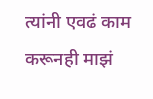त्यांनी एवढं काम करूनही माझं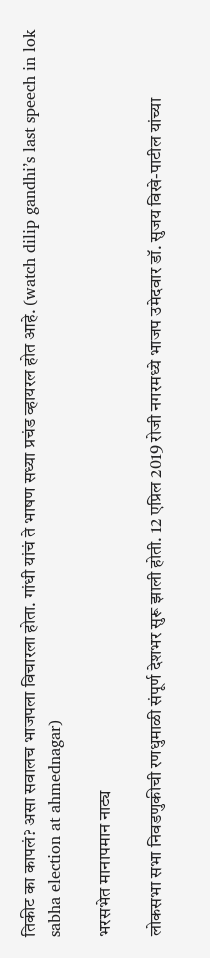तिकीट का कापलं? असा सवालच भाजपला विचारला होता. गांधी यांचं ते भाषण सध्या प्रचंड व्हायरल होत आहे. (watch dilip gandhi’s last speech in lok sabha election at ahmednagar)

भरसभेत मानापमान नाट्य

लोकसभा सभा निवडणुकीची रणधुमाळी संपूर्ण देशभर सुरू झाली होती. 12 एप्रिल 2019 रोजी नगरमध्ये भाजप उमेदवार डॉ. सुजय विखे-पाटील यांच्या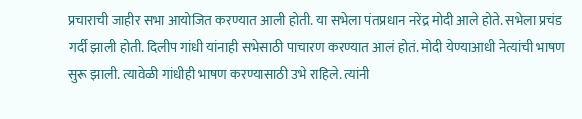प्रचाराची जाहीर सभा आयोजित करण्यात आली होती. या सभेला पंतप्रधान नरेंद्र मोदी आले होते. सभेला प्रचंड गर्दी झाली होती. दिलीप गांधी यांनाही सभेसाठी पाचारण करण्यात आलं होतं. मोदी येण्याआधी नेत्यांची भाषण सुरू झाली. त्यावेळी गांधीही भाषण करण्यासाठी उभे राहिले. त्यांनी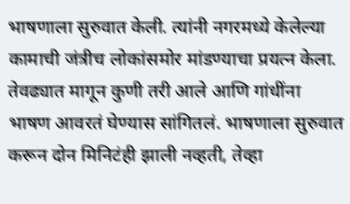भाषणाला सुरुवात केली. त्यांनी नगरमध्ये केलेल्या कामाची जंत्रीच लोकांसमोर मांडण्याचा प्रयत्न केला. तेवढ्यात मागून कुणी तरी आले आणि गांधींना भाषण आवरतं घेण्यास सांगितलं. भाषणाला सुरुवात करून दोन मिनिटंही झाली नव्हती, तेव्हा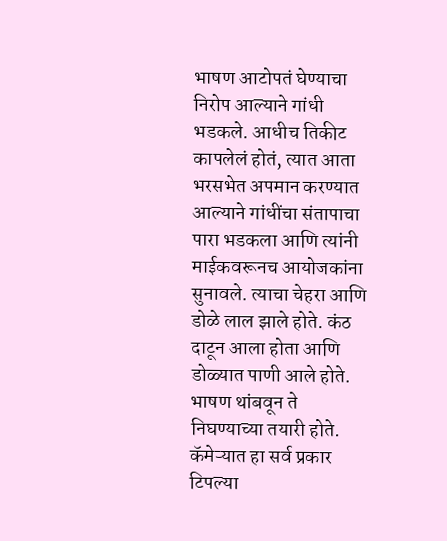भाषण आटोपतं घेण्याचा निरोप आल्याने गांधी भडकले. आधीच तिकीट कापलेलं होतं, त्यात आता भरसभेत अपमान करण्यात आल्याने गांधींचा संतापाचा पारा भडकला आणि त्यांनी माईकवरूनच आयोजकांना सुनावले. त्याचा चेहरा आणि डोळे लाल झाले होते. कंठ दाटून आला होता आणि डोळ्यात पाणी आले होते. भाषण थांबवून ते निघण्याच्या तयारी होते. कॅमेऱ्यात हा सर्व प्रकार टिपल्या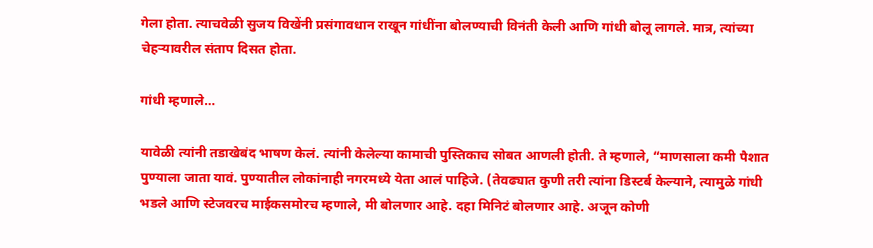गेला होता. त्याचवेळी सुजय विखेंनी प्रसंगावधान राखून गांधींना बोलण्याची विनंती केली आणि गांधी बोलू लागले. मात्र, त्यांच्या चेहऱ्यावरील संताप दिसत होता.

गांधी म्हणाले…

यावेळी त्यांनी तडाखेबंद भाषण केलं. त्यांनी केलेल्या कामाची पुस्तिकाच सोबत आणली होती. ते म्हणाले, “माणसाला कमी पैशात पुण्याला जाता यावं. पुण्यातील लोकांनाही नगरमध्ये येता आलं पाहिजे. (तेवढ्यात कुणी तरी त्यांना डिस्टर्ब केल्याने, त्यामुळे गांधी भडले आणि स्टेजवरच माईकसमोरच म्हणाले, मी बोलणार आहे. दहा मिनिटं बोलणार आहे. अजून कोणी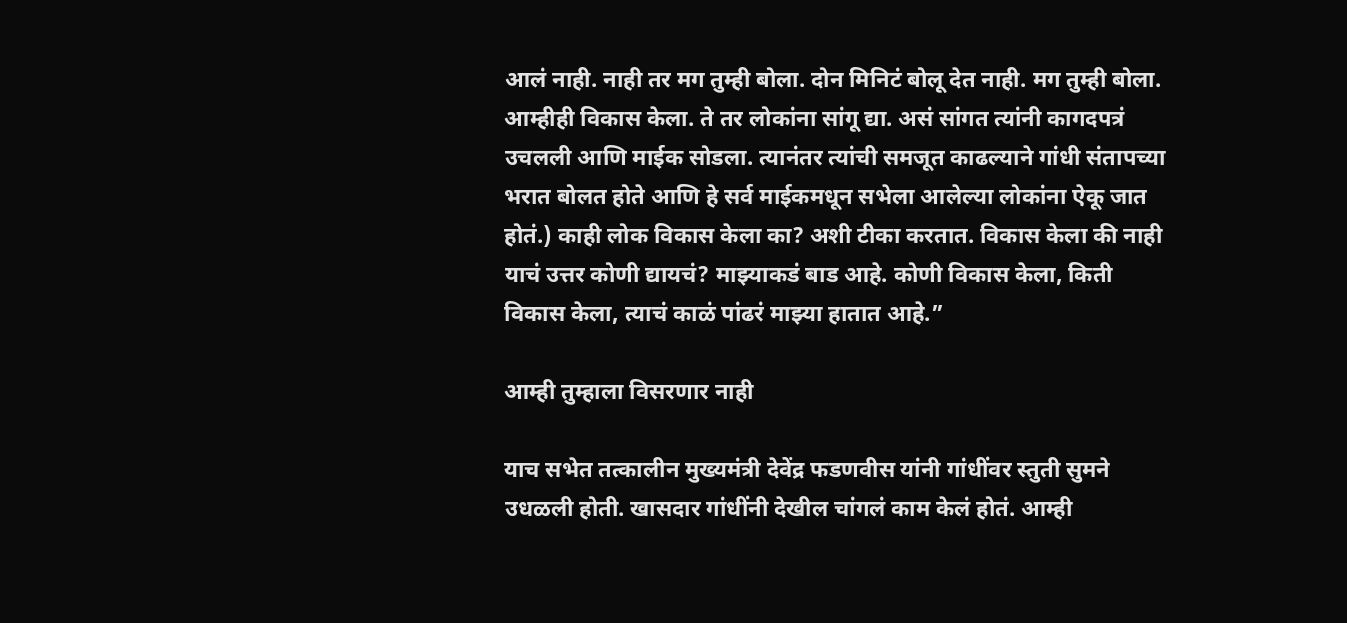आलं नाही. नाही तर मग तुम्ही बोला. दोन मिनिटं बोलू देत नाही. मग तुम्ही बोला. आम्हीही विकास केला. ते तर लोकांना सांगू द्या. असं सांगत त्यांनी कागदपत्रं उचलली आणि माईक सोडला. त्यानंतर त्यांची समजूत काढल्याने गांधी संतापच्या भरात बोलत होते आणि हे सर्व माईकमधून सभेला आलेल्या लोकांना ऐकू जात होतं.) काही लोक विकास केला का? अशी टीका करतात. विकास केला की नाही याचं उत्तर कोणी द्यायचं? माझ्याकडं बाड आहे. कोणी विकास केला, किती विकास केला, त्याचं काळं पांढरं माझ्या हातात आहे.”

आम्ही तुम्हाला विसरणार नाही

याच सभेत तत्कालीन मुख्यमंत्री देवेंद्र फडणवीस यांनी गांधींवर स्तुती सुमने उधळली होती. खासदार गांधींनी देखील चांगलं काम केलं होतं. आम्ही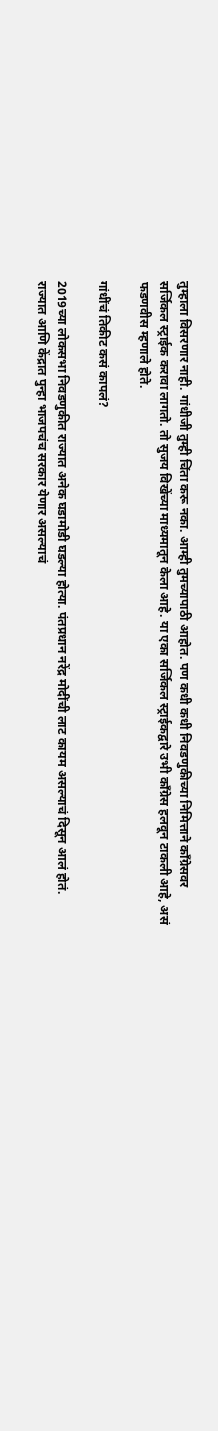तुम्हाला विसरणार नाही. गांधीजी तुम्ही चिंता करू नका. आम्ही तुमच्यापाठी आहोत. पण कधी कधी निवडणुकीच्या निमित्ताने काँग्रेसवर सर्जिकल स्ट्राईक करावा लागतो. तो सुजय विखेंच्या माध्यमातून केला आहे. या एका सर्जिकल स्ट्राईकद्वारे उभी काँग्रेस हलवून टाकली आहे, असं फडणवीस म्हणाले होते.

गांधींचं तिकीट कसं कापलं?

2019च्या लोकसभा निवडणुकीत राज्यात अनेक घडामोडी घडल्या होत्या. पंतप्रधान नरेंद्र मोदींची लाट कायम असल्याचं दिसून आलं होतं. राज्यात आणि केंद्रात पुन्हा भाजपचंच सरकार येणार असल्याचं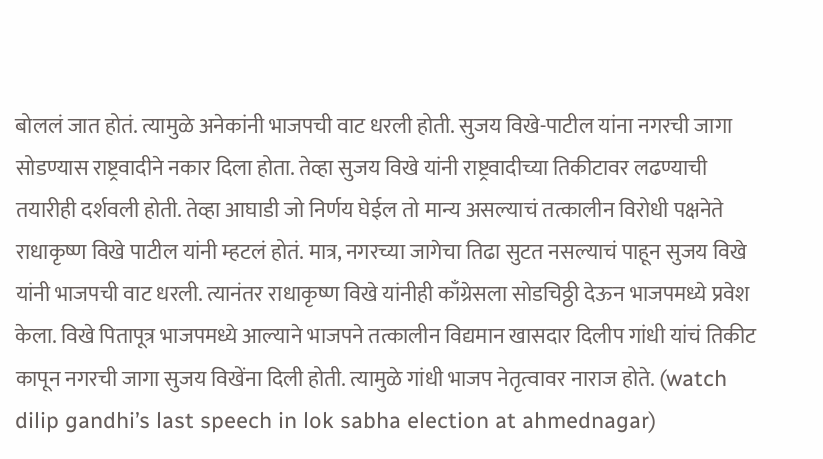बोललं जात होतं. त्यामुळे अनेकांनी भाजपची वाट धरली होती. सुजय विखे-पाटील यांना नगरची जागा सोडण्यास राष्ट्रवादीने नकार दिला होता. तेव्हा सुजय विखे यांनी राष्ट्रवादीच्या तिकीटावर लढण्याची तयारीही दर्शवली होती. तेव्हा आघाडी जो निर्णय घेईल तो मान्य असल्याचं तत्कालीन विरोधी पक्षनेते राधाकृष्ण विखे पाटील यांनी म्हटलं होतं. मात्र, नगरच्या जागेचा तिढा सुटत नसल्याचं पाहून सुजय विखे यांनी भाजपची वाट धरली. त्यानंतर राधाकृष्ण विखे यांनीही काँग्रेसला सोडचिठ्ठी देऊन भाजपमध्ये प्रवेश केला. विखे पितापूत्र भाजपमध्ये आल्याने भाजपने तत्कालीन विद्यमान खासदार दिलीप गांधी यांचं तिकीट कापून नगरची जागा सुजय विखेंना दिली होती. त्यामुळे गांधी भाजप नेतृत्वावर नाराज होते. (watch dilip gandhi’s last speech in lok sabha election at ahmednagar)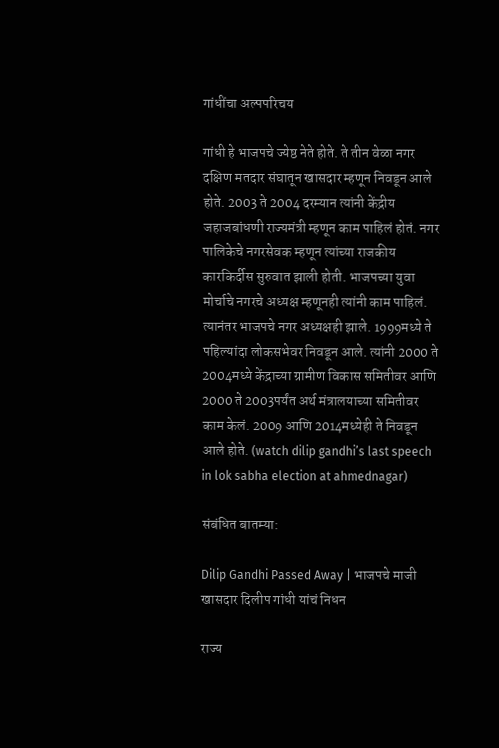गांधींचा अल्पपरिचय

गांधी हे भाजपचे ज्येष्ठ नेते होते. ते तीन वेळा नगर दक्षिण मतदार संघातून खासदार म्हणून निवडून आले होते. 2003 ते 2004 दरम्यान त्यांनी केंद्रीय जहाजबांधणी राज्यमंत्री म्हणून काम पाहिलं होतं. नगर पालिकेचे नगरसेवक म्हणून त्यांच्या राजकीय कारकिर्दीस सुरुवात झाली होती. भाजपच्या युवा मोर्चाचे नगरचे अध्यक्ष म्हणूनही त्यांनी काम पाहिलं. त्यानंतर भाजपचे नगर अध्यक्षही झाले. 1999मध्ये ते पहिल्यांदा लोकसभेवर निवडून आले. त्यांनी 2000 ते 2004मध्ये केंद्राच्या ग्रामीण विकास समितीवर आणि 2000 ते 2003पर्यंत अर्थ मंत्रालयाच्या समितीवर काम केलं. 2009 आणि 2014मध्येही ते निवडून आले होते. (watch dilip gandhi’s last speech in lok sabha election at ahmednagar)

संबंधित बातम्या:

Dilip Gandhi Passed Away | भाजपचे माजी खासदार दिलीप गांधी यांचं निधन

राज्य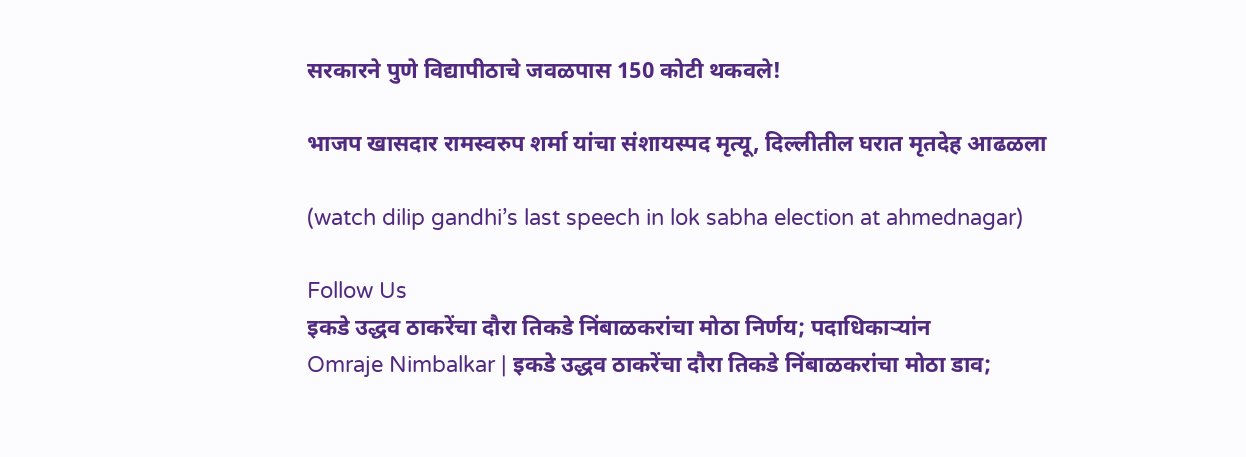सरकारने पुणे विद्यापीठाचे जवळपास 150 कोटी थकवले!

भाजप खासदार रामस्वरुप शर्मा यांचा संशायस्पद मृत्यू, दिल्लीतील घरात मृतदेह आढळला

(watch dilip gandhi’s last speech in lok sabha election at ahmednagar)

Follow Us
इकडे उद्धव ठाकरेंचा दौरा तिकडे निंबाळकरांचा मोठा निर्णय; पदाधिकाऱ्यांन
Omraje Nimbalkar | इकडे उद्धव ठाकरेंचा दौरा तिकडे निंबाळकरांचा मोठा डाव;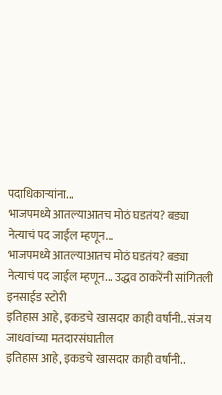पदाधिकाऱ्यांना...
भाजपमध्ये आतल्याआतच मोठं घडतंय? बड्या नेत्याचं पद जाईल म्हणून...
भाजपमध्ये आतल्याआतच मोठं घडतंय? बड्या नेत्याचं पद जाईल म्हणून... उद्धव ठाकरेंनी सांगितली इनसाईड स्टोरी
इतिहास आहे, इकडचे खासदार काही वर्षांनी.. संजय जाधवांच्या मतदारसंघातील
इतिहास आहे, इकडचे खासदार काही वर्षांनी..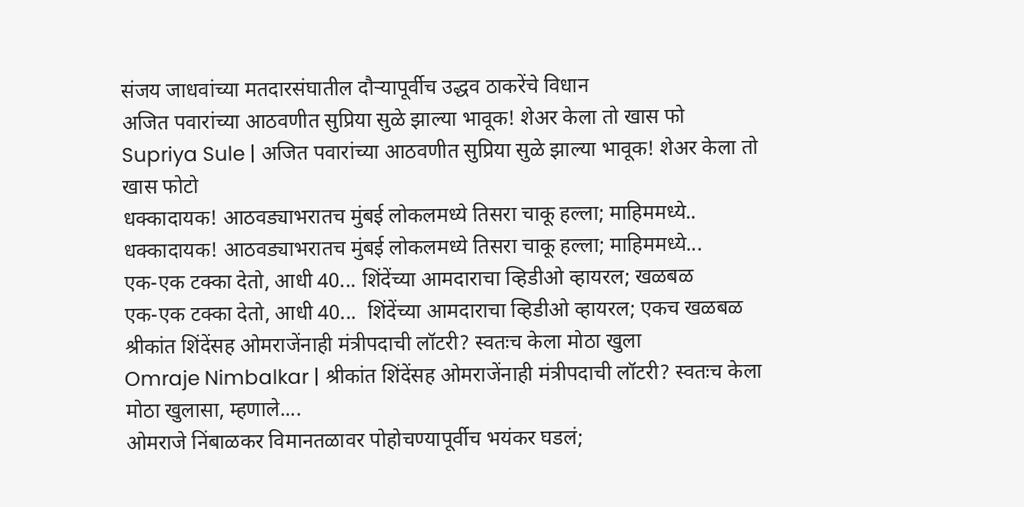संजय जाधवांच्या मतदारसंघातील दौऱ्यापूर्वीच उद्धव ठाकरेंचे विधान
अजित पवारांच्या आठवणीत सुप्रिया सुळे झाल्या भावूक! शेअर केला तो खास फो
Supriya Sule | अजित पवारांच्या आठवणीत सुप्रिया सुळे झाल्या भावूक! शेअर केला तो खास फोटो
धक्कादायक! आठवड्याभरातच मुंबई लोकलमध्ये तिसरा चाकू हल्ला; माहिममध्ये..
धक्कादायक! आठवड्याभरातच मुंबई लोकलमध्ये तिसरा चाकू हल्ला; माहिममध्ये...
एक-एक टक्का देतो, आधी 40... शिंदेंच्या आमदाराचा व्हिडीओ व्हायरल; खळबळ
एक-एक टक्का देतो, आधी 40...  शिंदेंच्या आमदाराचा व्हिडीओ व्हायरल; एकच खळबळ
श्रीकांत शिंदेंसह ओमराजेंनाही मंत्रीपदाची लॉटरी? स्वतःच केला मोठा खुला
Omraje Nimbalkar | श्रीकांत शिंदेंसह ओमराजेंनाही मंत्रीपदाची लॉटरी? स्वतःच केला मोठा खुलासा, म्हणाले....
ओमराजे निंबाळकर विमानतळावर पोहोचण्यापूर्वीच भयंकर घडलं;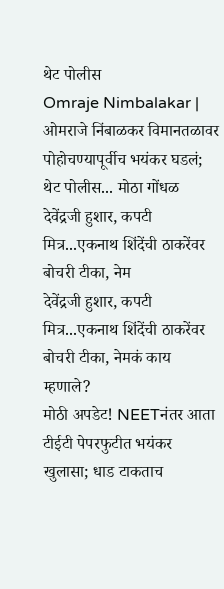थेट पोलीस
Omraje Nimbalakar | ओमराजे निंबाळकर विमानतळावर पोहोचण्यापूर्वीच भयंकर घडलं; थेट पोलीस... मोठा गोंधळ
देवेंद्रजी हुशार, कपटी मित्र...एकनाथ शिंदेंची ठाकरेंवर बोचरी टीका, नेम
देवेंद्रजी हुशार, कपटी मित्र...एकनाथ शिंदेंची ठाकरेंवर बोचरी टीका, नेमकं काय म्हणाले?
मोठी अपडेट! NEETनंतर आता टीईटी पेपरफुटीत भयंकर खुलासा; धाड टाकताच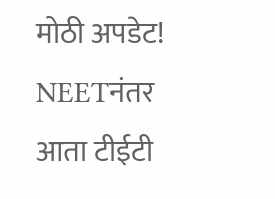मोठी अपडेट! NEETनंतर आता टीईटी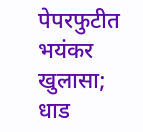पेपरफुटीत भयंकर खुलासा; धाड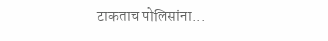टाकताच पोलिसांना...